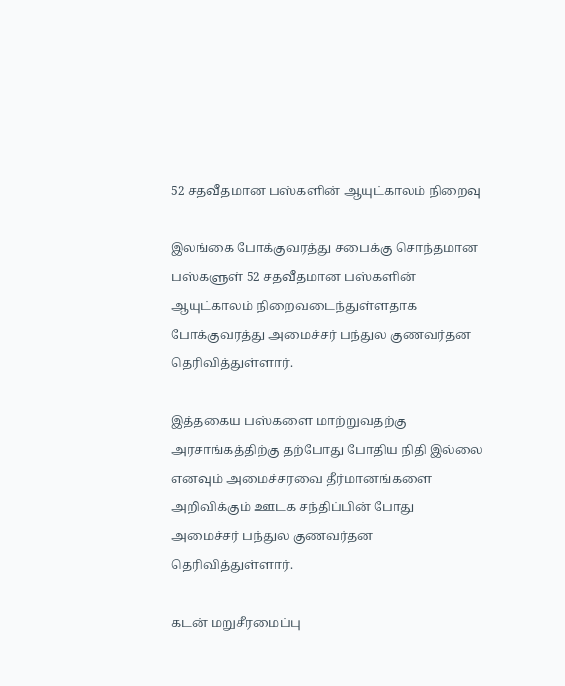52 சதவீதமான பஸ்களின் ஆயுட்காலம் நிறைவு

இலங்கை போக்குவரத்து சபைக்கு சொந்தமான பஸ்களுள் 52 சதவீதமான பஸ்களின் ஆயுட்காலம் நிறைவடைந்துள்ளதாக போக்குவரத்து அமைச்சர் பந்துல குணவர்தன தெரிவித்துள்ளார்.

இத்தகைய பஸ்களை மாற்றுவதற்கு அரசாங்கத்திற்கு தற்போது போதிய நிதி இல்லை எனவும் அமைச்சரவை தீர்மானங்களை அறிவிக்கும் ஊடக சந்திப்பின் போது  அமைச்சர் பந்துல குணவர்தன தெரிவித்துள்ளார்.

கடன் மறுசீரமைப்பு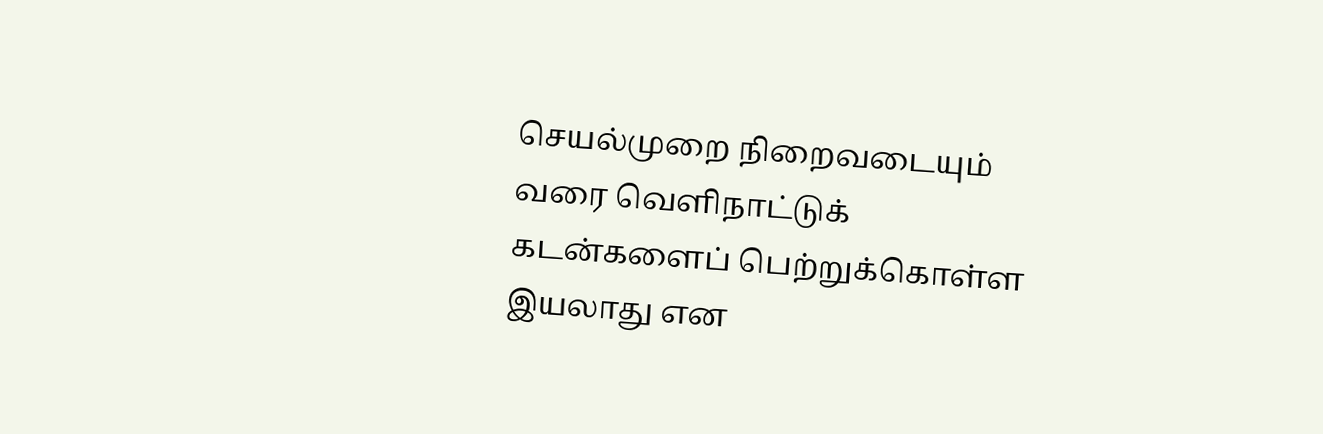செயல்முறை நிறைவடையும் வரை வெளிநாட்டுக் கடன்களைப் பெற்றுக்கொள்ள இயலாது என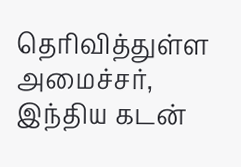தெரிவித்துள்ள அமைச்சர், இந்திய கடன்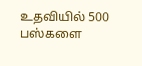உதவியில் 500 பஸ்களை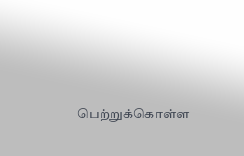பெற்றுக்கொள்ள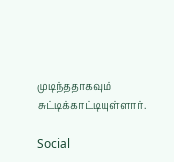முடிந்ததாகவும் சுட்டிக்காட்டியுள்ளார்.

Social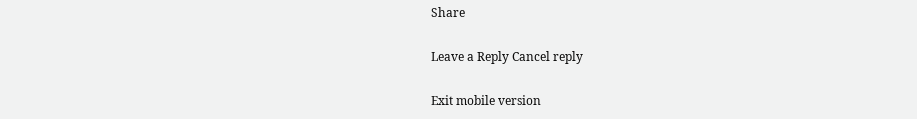Share

Leave a Reply Cancel reply

Exit mobile version